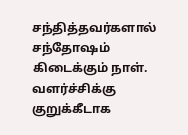சந்தித்தவர்களால் சந்தோஷம் கிடைக்கும் நாள். வளர்ச்சிக்கு குறுக்கீடாக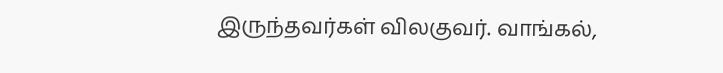இருந்தவர்கள் விலகுவர். வாங்கல்,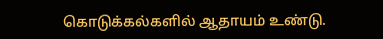கொடுக்கல்களில் ஆதாயம் உண்டு.